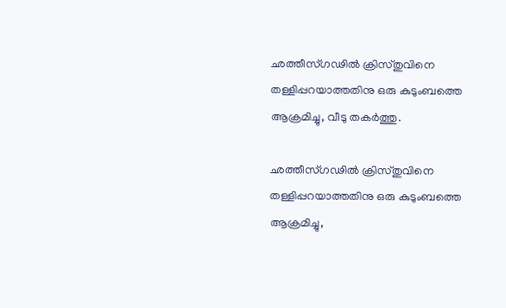ഛത്തീസ്ഗഢില്‍ ക്രിസ്തുവിനെ തള്ളിപ്പറയാത്തതിനു ഒരു കുടുംബത്തെ ആക്രമിച്ചു, വീടു തകര്‍ത്തു.

ഛത്തീസ്ഗഢില്‍ ക്രിസ്തുവിനെ തള്ളിപ്പറയാത്തതിനു ഒരു കുടുംബത്തെ ആക്രമിച്ചു,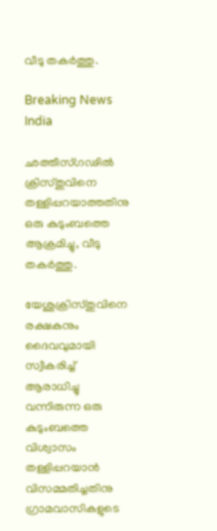വീടു തകര്‍ത്തു.

Breaking News India

ഛത്തീസ്ഗഢില്‍ ക്രിസ്തുവിനെ തള്ളിപ്പറയാത്തതിനു ഒരു കുടുംബത്തെ ആക്രമിച്ചു, വീടു തകര്‍ത്തു.

യേശുക്രിസ്തുവിനെ രക്ഷകനും ദൈവവുമായി സ്വീകരിച്ച് ആരാധിച്ചു വന്നിരുന്ന ഒരു കുടുംബത്തെ വിശ്വാസം തള്ളിപ്പറയാന്‍ വിസമ്മതിച്ചതിനു ഗ്രാമവാസികളുടെ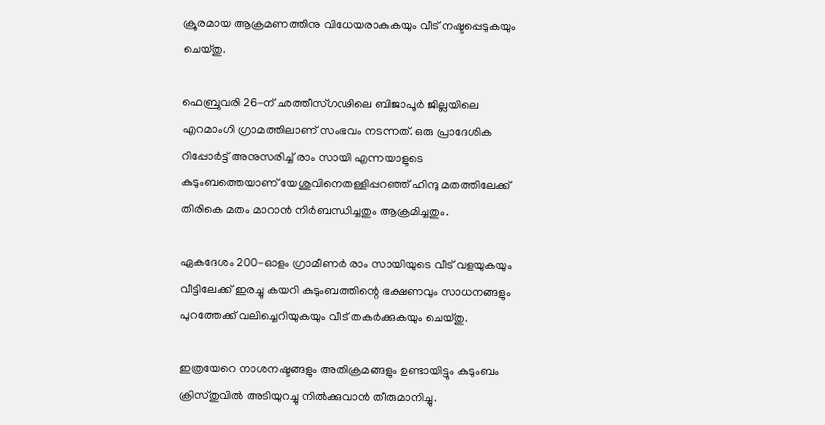ക്രൂരമായ ആക്രമണത്തിനു വിധേയരാകുകയും വീട് നഷ്ടപ്പെടുകയും ചെയ്തു.

ഫെബ്രുവരി 26-ന് ഛത്തീസ്ഗഢിലെ ബിജാപൂര്‍ ജില്ലയിലെ എറമാംഗി ഗ്രാമത്തിലാണ് സംഭവം നടന്നത്. ഒരു പ്രാദേശിക റിപ്പോര്‍ട്ട് അനുസരിച്ച് രാം സായി എന്നയാളുടെ കുടുംബത്തെയാണ് യേശുവിനെതള്ളിപ്പറഞ്ഞ് ഹിന്ദു മതത്തിലേക്ക് തിരികെ മതം മാറാന്‍ നിര്‍ബന്ധിച്ചതും ആക്രമിച്ചതും.

ഏകദേശം 200-ഓളം ഗ്രാമീണര്‍ രാം സായിയുടെ വീട് വളയുകയും വീട്ടിലേക്ക് ഇരച്ചു കയറി കുടുംബത്തിന്റെ ഭക്ഷണവും സാധനങ്ങളും പുറത്തേക്ക് വലിച്ചെറിയുകയും വീട് തകര്‍ക്കുകയും ചെയ്തു.

ഇത്രയേറെ നാശനഷ്ടങ്ങളും അതിക്രമങ്ങളും ഉണ്ടായിട്ടും കുടുംബം ക്രിസ്തുവില്‍ അടിയുറച്ചു നില്‍ക്കുവാന്‍ തീരുമാനിച്ചു.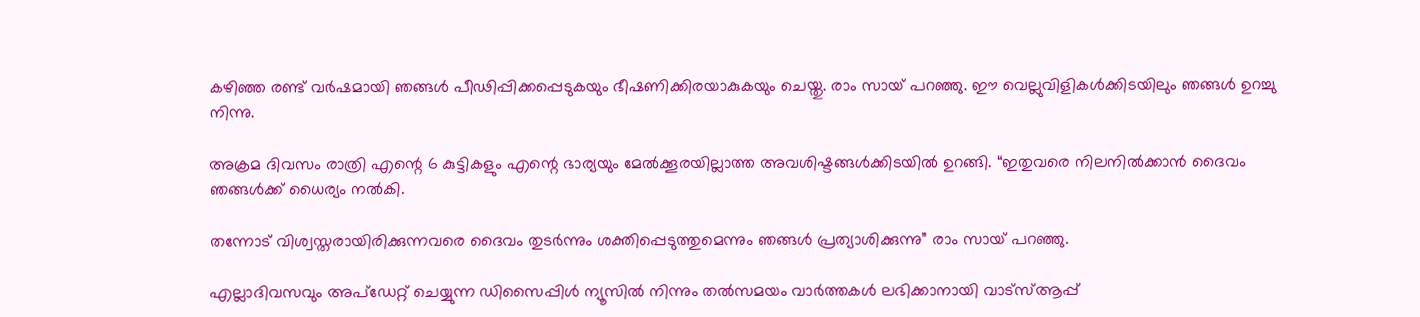കഴിഞ്ഞ രണ്ട് വര്‍ഷമായി ഞങ്ങള്‍ പീഢിപ്പിക്കപ്പെടുകയും ഭീഷണിക്കിരയാകുകയും ചെയ്തു. രാം സായ് പറഞ്ഞു. ഈ വെല്ലുവിളികള്‍ക്കിടയിലും ഞങ്ങള്‍ ഉറച്ചു നിന്നു.

അക്രമ ദിവസം രാത്രി എന്റെ 6 കുട്ടികളും എന്റെ ഭാര്യയും മേല്‍ക്കൂരയില്ലാത്ത അവശിഷ്ടങ്ങള്‍ക്കിടയില്‍ ഉറങ്ങി. “ഇതുവരെ നിലനില്‍ക്കാന്‍ ദൈവം ഞങ്ങള്‍ക്ക് ധൈര്യം നല്‍കി.

തന്നോട് വിശ്വസ്തരായിരിക്കുന്നവരെ ദൈവം തുടര്‍ന്നും ശക്തിപ്പെടുത്തുമെന്നും ഞങ്ങള്‍ പ്രത്യാശിക്കുന്നു” രാം സായ് പറഞ്ഞു.

എല്ലാദിവസവും അപ്ഡേറ്റ് ചെയ്യുന്ന ഡിസൈപ്പിൾ ന്യൂസിൽ നിന്നും തൽസമയം വാർത്തകൾ ലഭിക്കാനായി വാട്സ്ആപ്പ്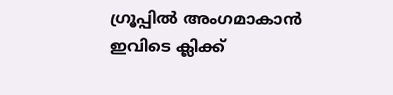ഗ്രൂപ്പിൽ അംഗമാകാൻ ഇവിടെ ക്ലിക്ക്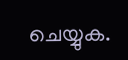ചെയ്യുക.